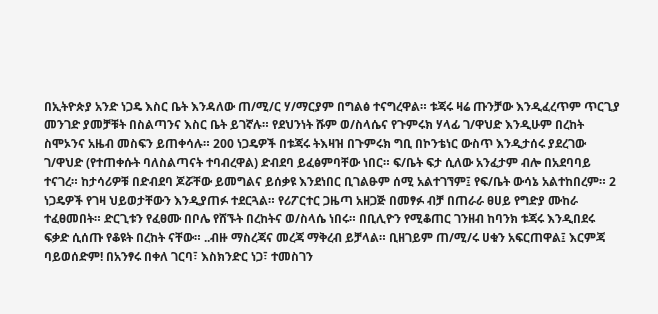በኢትዮጵያ አንድ ነጋዴ እስር ቤት እንዳለው ጠ/ሚ/ር ሃ/ማርያም በግልፅ ተናግረዋል። ቱጃሩ ዛሬ ጡንቻው እንዲፈረጥም ጥርጊያ መንገድ ያመቻቹት በስልጣንና እስር ቤት ይገኛሉ። የደህንነት ሹም ወ/ስላሴና የጉምሩክ ሃላፊ ገ/ዋህድ እንዲሁም በረከት ስሞኦንና አዜብ መስፍን ይጠቀሳሉ። 200 ነጋዴዎች በቱጃሩ ትእዛዝ በጉምሩክ ግቢ በኮንቴነር ውስጥ እንዲታሰሩ ያደረገው ገ/ዋህድ (የተጠቀሱት ባለስልጣናት ተባብረዋል) ድብደባ ይፈፅምባቸው ነበር። ፍ/ቤት ፍታ ሲለው አንፈታም ብሎ በአደባባይ ተናገረ። ከታሳሪዎቹ በድብደባ ጆሯቸው ይመግልና ይሰቃዩ እንደነበር ቢገልፁም ሰሚ አልተገኘም፤ የፍ/ቤት ውሳኔ አልተከበረም። 2 ነጋዴዎች የገዛ ህይወታቸውን እንዲያጠፉ ተደርጓል። የሪፖርተር ጋዜጣ አዘጋጅ በመፃፉ ብቻ በጠራራ ፀሀይ የግድያ ሙከራ ተፈፀመበት። ድርጊቱን የፈፀሙ በቦሌ የሸኙት በረከትና ወ/ስላሴ ነበሩ። በቢሊዮን የሚቆጠር ገንዘብ ከባንክ ቱጃሩ እንዲበደሩ ፍቃድ ሲሰጡ የቆዩት በረከት ናቸው። ..ብዙ ማስረጃና መረጃ ማቅረብ ይቻላል። ቢዘገይም ጠ/ሚ/ሩ ሀቁን አፍርጠዋል፤ እርምጃ ባይወሰድም! በአንፃሩ በቀለ ገርባ፣ እስክንድር ነጋ፣ ተመስገን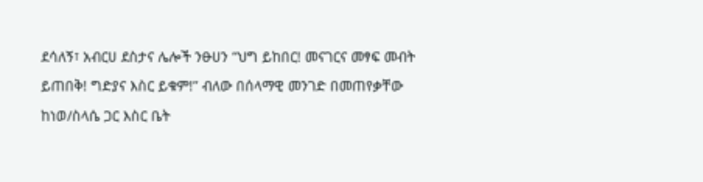ደሳለኝ፣ አብርሀ ደስታና ሌሎች ንፁሀን “ህግ ይከበር! መናገርና መፃፍ መብት ይጠበቅ! ግድያና እስር ይቁም!” ብለው በሰላማዊ መንገድ በመጠየቃቸው ከነወ/ስላሴ ጋር እስር ቤት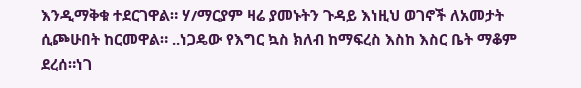እንዲማቅቁ ተደርገዋል። ሃ/ማርያም ዛሬ ያመኑትን ጉዳይ እነዚህ ወገኖች ለአመታት ሲጮሁበት ከርመዋል። ..ነጋዴው የእግር ኳስ ክለብ ከማፍረስ እስከ እስር ቤት ማቆም ደረሰ።ነገ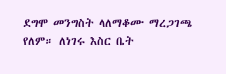ደግሞ መንግስት ላለማቆሙ ማረጋገጫ የለም። ለነገሩ እስር ቤት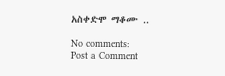አስቀድሞ ማቆሙ ..

No comments:
Post a Comment